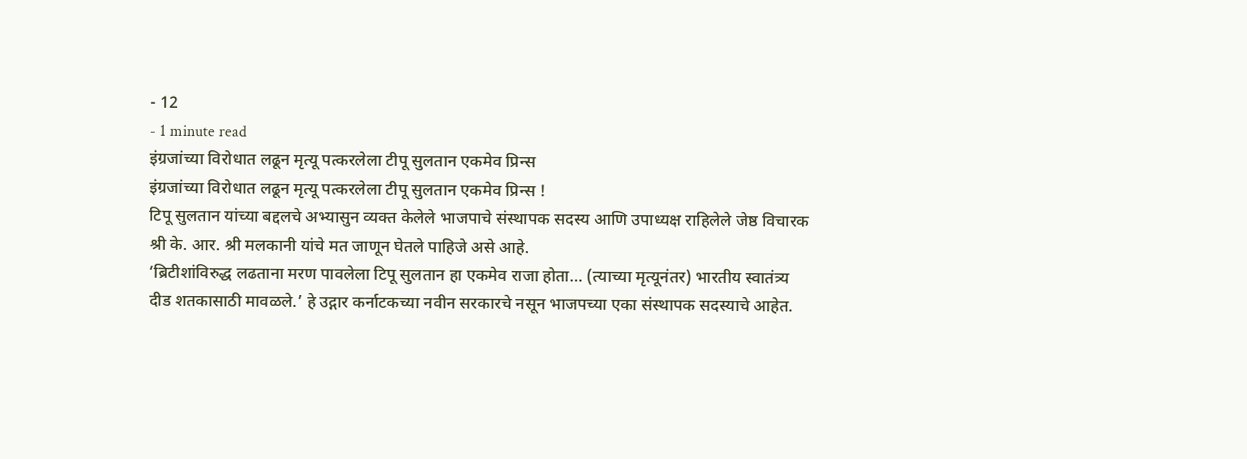- 12
- 1 minute read
इंग्रजांच्या विरोधात लढून मृत्यू पत्करलेला टीपू सुलतान एकमेव प्रिन्स
इंग्रजांच्या विरोधात लढून मृत्यू पत्करलेला टीपू सुलतान एकमेव प्रिन्स !
टिपू सुलतान यांच्या बद्दलचे अभ्यासुन व्यक्त केलेले भाजपाचे संस्थापक सदस्य आणि उपाध्यक्ष राहिलेले जेष्ठ विचारक श्री के. आर. श्री मलकानी यांचे मत जाणून घेतले पाहिजे असे आहे.
‘ब्रिटीशांविरुद्ध लढताना मरण पावलेला टिपू सुलतान हा एकमेव राजा होता… (त्याच्या मृत्यूनंतर) भारतीय स्वातंत्र्य दीड शतकासाठी मावळले.’ हे उद्गार कर्नाटकच्या नवीन सरकारचे नसून भाजपच्या एका संस्थापक सदस्याचे आहेत.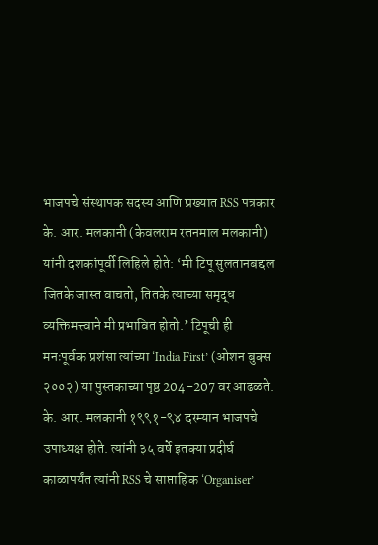भाजपचे संस्थापक सदस्य आणि प्रख्यात RSS पत्रकार के. आर. मलकानी (केवलराम रतनमाल मलकानी) यांनी दशकांपूर्वी लिहिले होते: ‘मी टिपू सुलतानबद्दल जितके जास्त वाचतो, तितके त्याच्या समृद्ध व्यक्तिमत्त्वाने मी प्रभावित होतो.’ टिपूची ही मनःपूर्वक प्रशंसा त्यांच्या ‘India First’ (ओशन बुक्स २००२) या पुस्तकाच्या पृष्ठ 204-207 वर आढळते.
के. आर. मलकानी १९९१-९४ दरम्यान भाजपचे उपाध्यक्ष होते. त्यांनी ३५ वर्षे इतक्या प्रदीर्घ काळापर्यंत त्यांनी RSS चे साप्ताहिक ‘Organiser’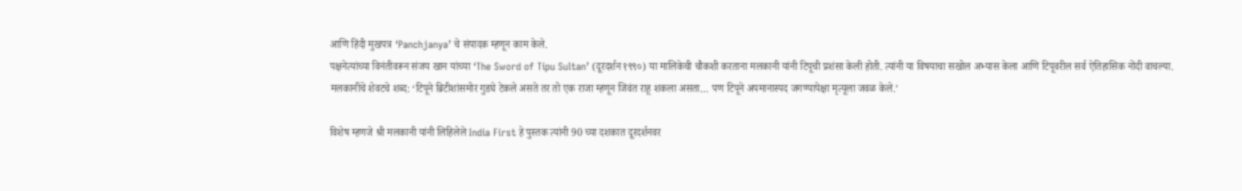आणि हिंदी मुखपत्र ‘Panchjanya’ चे संपादक म्हणून काम केले.
पक्षनेत्यांच्या विनंतीवरून संजय खान यांच्या ‘The Sword of Tipu Sultan’ (दूरदर्शन १९९०) या मालिकेची चौकशी करताना मलकानी यांनी टिपूची प्रशंसा केली होती. त्यांनी या विषयाचा सखोल अभ्यास केला आणि टिपूवरील सर्व ऐतिहासिक नोंदी वाचल्या.
मलकानींचे शेवटचे शब्द: ‘टिपूने ब्रिटीशांसमोर गुडघे टेकले असते तर तो एक राजा म्हणून जिवंत राहू शकला असता… पण टिपूने अपमानास्पद जगण्यापेक्षा मृत्यूला जवळ केले.’

विशेष म्हणजे श्री मलकानी यांनी लिहिलेले India First हे पुस्तक त्यांनी 90 च्या दशकात दूरदर्शनवर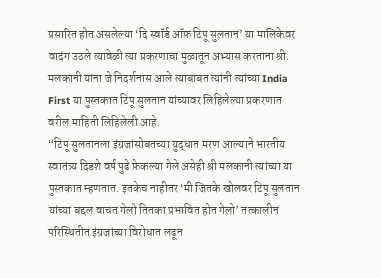प्रसारित होत असलेल्या ‘दि स्वॉर्ड ऑफ़ टिपू सुलतान’ या मालिकेवर वादंग उठले त्यावेळी त्या प्रकरणाचा मुळातून अभ्यास करताना श्री. मलकानी यांना जे निदर्शनास आले त्याबाबत त्यांनी त्यांच्या India First या पुस्तकात टिपू सुलतान यांच्यावर लिहिलेल्या प्रकरणात वरील माहिती लिहिलेली आहे.
“टिपू सुलतानला इंग्रजांसोबतच्या युद्धात मरण आल्याने भारतीय स्वातंत्र्य दिडशे वर्ष पुढे फ़ेकल्या गेले असेही श्री मलकानी त्यांच्या या पुस्तकात म्हणतात. इतकेच नाहीतर ‘मी जितके खोलवर टिपू सुलतान यांच्या बद्दल वाचत गेलो तितका प्रभावित होत गेलो’ तत्कालीन परिस्थितीत इंग्रजांच्या विरोधात लढून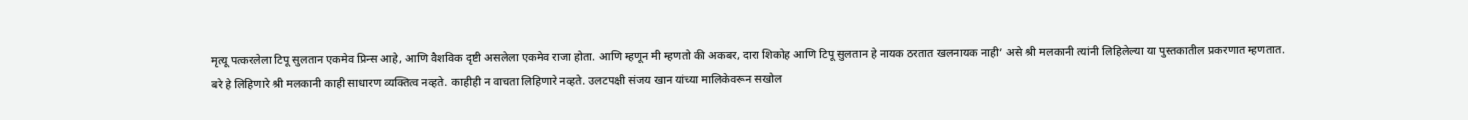मृत्यू पत्करलेला टिपू सुलतान एकमेव प्रिन्स आहे, आणि वैशविक दृष्टी असलेला एकमेव राजा होता. आणि म्हणून मी म्हणतो की अकबर, दारा शिकोह आणि टिपू सुलतान हे नायक ठरतात खलनायक नाही’ असे श्री मलकानी त्यांनी लिहिलेल्या या पुस्तकातील प्रकरणात म्हणतात.
बरे हे लिहिणारे श्री मलकानी काही साधारण व्यक्तित्व नव्हते. काहीही न वाचता लिहिणारे नव्हते. उलटपक्षी संजय खान यांच्या मालिकेवरून सखोल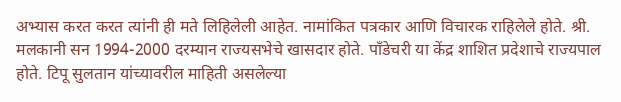अभ्यास करत करत त्यांनी ही मते लिहिलेली आहेत. नामांकित पत्रकार आणि विचारक राहिलेले होते. श्री. मलकानी सन 1994-2000 दरम्यान राज्यसभेचे खासदार होते. पॉंडेचरी या केंद्र शाशित प्रदेशाचे राज्यपाल होते. टिपू सुलतान यांच्यावरील माहिती असलेल्या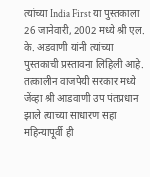त्यांच्या India First या पुस्तकाला 26 जानेवारी, 2002 मध्ये श्री एल. के. अडवाणी यांनी त्यांच्या पुस्तकाची प्रस्तावना लिहिली आहे. तत्कालीन वाजपेयी सरकार मध्ये जेंव्हा श्री आडवाणी उप पंतप्रधान झाले त्याच्या साधारण सहा महिन्यापूर्वी ही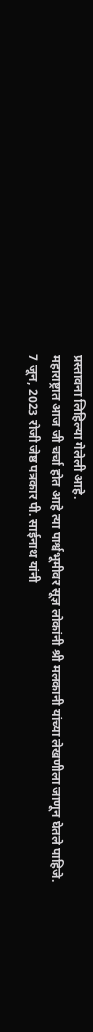प्रस्तावना लिहिल्या गेलेली आहे.
महाराष्ट्रात आज जी चर्चा होत आहे त्या पार्श्वभूमीवर सूज्ञ लोकांनी श्री मलकानी यांच्या लेखणीला जाणून घेतले पाहिजे.
7 जून, 2023 रोजी जेष्ठ पत्रकार पी. साईनाथ यांनी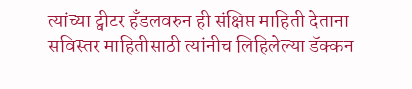त्यांच्या ट्वीटर हॅंडलवरुन ही संक्षिप्त माहिती देताना सविस्तर माहितीसाठी त्यांनीच लिहिलेल्या डॅक्कन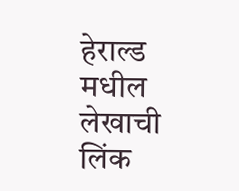हेराल्ड मधील लेखाची लिंक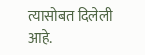त्यासोबत दिलेली आहे.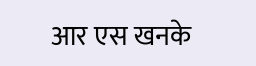आर एस खनके